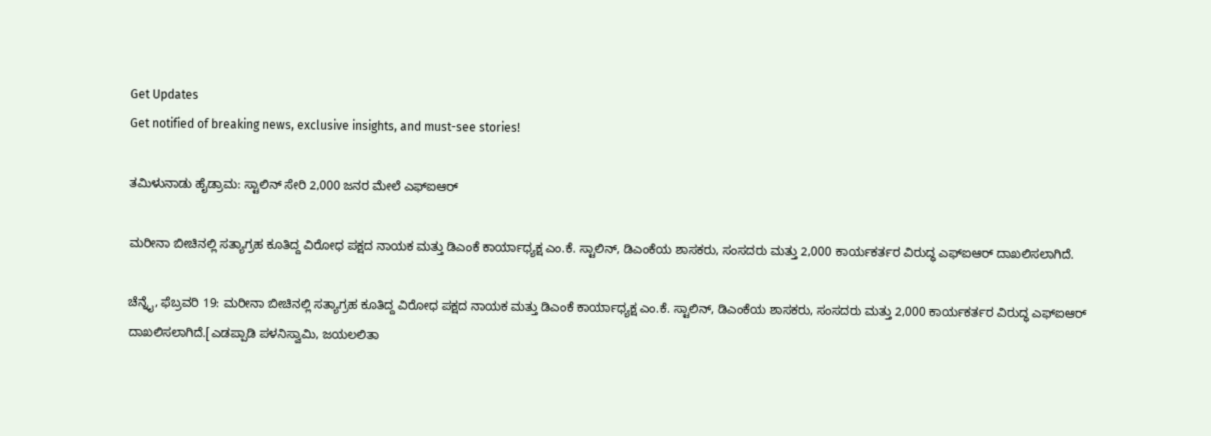Get Updates
Get notified of breaking news, exclusive insights, and must-see stories!

ತಮಿಳುನಾಡು ಹೈಡ್ರಾಮ: ಸ್ಟಾಲಿನ್ ಸೇರಿ 2,000 ಜನರ ಮೇಲೆ ಎಫ್ಐಆರ್

ಮರೀನಾ ಬೀಚಿನಲ್ಲಿ ಸತ್ಯಾಗ್ರಹ ಕೂತಿದ್ದ ವಿರೋಧ ಪಕ್ಷದ ನಾಯಕ ಮತ್ತು ಡಿಎಂಕೆ ಕಾರ್ಯಾಧ್ಯಕ್ಷ ಎಂ.ಕೆ. ಸ್ಟಾಲಿನ್, ಡಿಎಂಕೆಯ ಶಾಸಕರು, ಸಂಸದರು ಮತ್ತು 2,000 ಕಾರ್ಯಕರ್ತರ ವಿರುದ್ಧ ಎಫ್‍ಐಆರ್ ದಾಖಲಿಸಲಾಗಿದೆ.

ಚೆನ್ನೈ, ಫೆಬ್ರವರಿ 19: ಮರೀನಾ ಬೀಚಿನಲ್ಲಿ ಸತ್ಯಾಗ್ರಹ ಕೂತಿದ್ದ ವಿರೋಧ ಪಕ್ಷದ ನಾಯಕ ಮತ್ತು ಡಿಎಂಕೆ ಕಾರ್ಯಾಧ್ಯಕ್ಷ ಎಂ.ಕೆ. ಸ್ಟಾಲಿನ್, ಡಿಎಂಕೆಯ ಶಾಸಕರು, ಸಂಸದರು ಮತ್ತು 2,000 ಕಾರ್ಯಕರ್ತರ ವಿರುದ್ಧ ಎಫ್‍ಐಆರ್ ದಾಖಲಿಸಲಾಗಿದೆ.[ಎಡಪ್ಪಾಡಿ ಪಳನಿಸ್ವಾಮಿ, ಜಯಲಲಿತಾ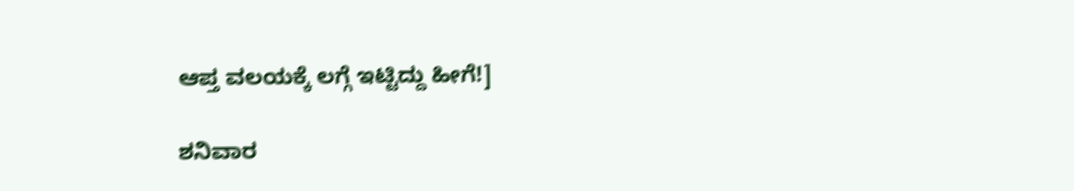ಆಪ್ತ ವಲಯಕ್ಕೆ ಲಗ್ಗೆ ಇಟ್ಟಿದ್ದು ಹೀಗೆ!]

ಶನಿವಾರ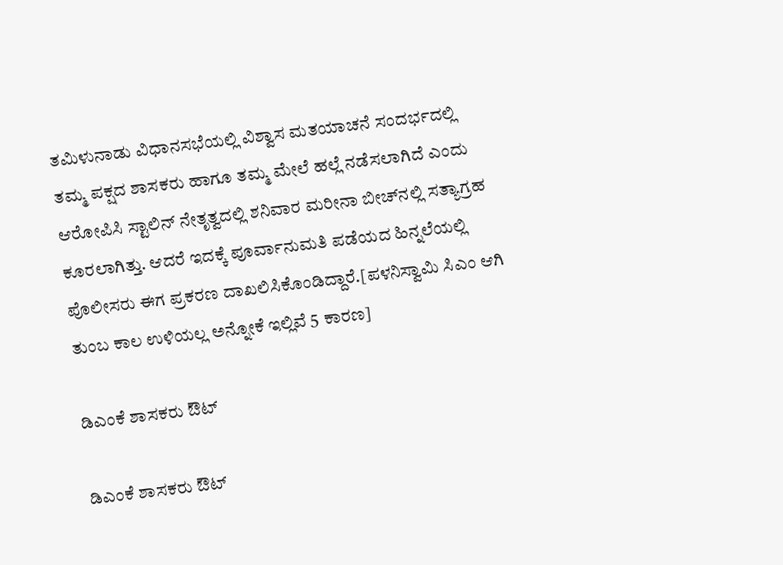ತಮಿಳುನಾಡು ವಿಧಾನಸಭೆಯಲ್ಲಿ ವಿಶ್ವಾಸ ಮತಯಾಚನೆ ಸಂದರ್ಭದಲ್ಲಿ ತಮ್ಮ ಪಕ್ಷದ ಶಾಸಕರು ಹಾಗೂ ತಮ್ಮ ಮೇಲೆ ಹಲ್ಲೆ ನಡೆಸಲಾಗಿದೆ ಎಂದು ಆರೋಪಿಸಿ ಸ್ಟಾಲಿನ್ ನೇತೃತ್ವದಲ್ಲಿ ಶನಿವಾರ ಮರೀನಾ ಬೀಚ್‍ನಲ್ಲಿ ಸತ್ಯಾಗ್ರಹ ಕೂರಲಾಗಿತ್ತು. ಆದರೆ ಇದಕ್ಕೆ ಪೂರ್ವಾನುಮತಿ ಪಡೆಯದ ಹಿನ್ನಲೆಯಲ್ಲಿ ಪೊಲೀಸರು ಈಗ ಪ್ರಕರಣ ದಾಖಲಿಸಿಕೊಂಡಿದ್ದಾರೆ.[ಪಳನಿಸ್ವಾಮಿ ಸಿಎಂ ಆಗಿ ತುಂಬ ಕಾಲ ಉಳಿಯಲ್ಲ ಅನ್ನೋಕೆ ಇಲ್ಲಿವೆ 5 ಕಾರಣ]

ಡಿಎಂಕೆ ಶಾಸಕರು ಔಟ್

ಡಿಎಂಕೆ ಶಾಸಕರು ಔಟ್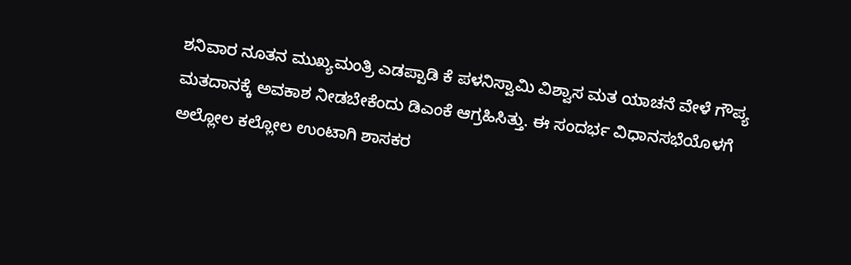ಶನಿವಾರ ನೂತನ ಮುಖ್ಯಮಂತ್ರಿ ಎಡಪ್ಪಾಡಿ ಕೆ ಪಳನಿಸ್ವಾಮಿ ವಿಶ್ವಾಸ ಮತ ಯಾಚನೆ ವೇಳೆ ಗೌಪ್ಯ ಮತದಾನಕ್ಕೆ ಅವಕಾಶ ನೀಡಬೇಕೆಂದು ಡಿಎಂಕೆ ಆಗ್ರಹಿಸಿತ್ತು. ಈ ಸಂದರ್ಭ ವಿಧಾನಸಭೆಯೊಳಗೆ ಅಲ್ಲೋಲ ಕಲ್ಲೋಲ ಉಂಟಾಗಿ ಶಾಸಕರ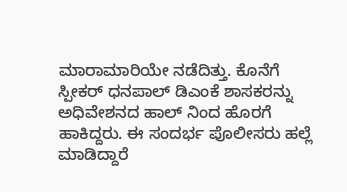ಮಾರಾಮಾರಿಯೇ ನಡೆದಿತ್ತು. ಕೊನೆಗೆ ಸ್ಪೀಕರ್ ಧನಪಾಲ್ ಡಿಎಂಕೆ ಶಾಸಕರನ್ನು ಅಧಿವೇಶನದ ಹಾಲ್ ನಿಂದ ಹೊರಗೆ ಹಾಕಿದ್ದರು. ಈ ಸಂದರ್ಭ ಪೊಲೀಸರು ಹಲ್ಲೆ ಮಾಡಿದ್ದಾರೆ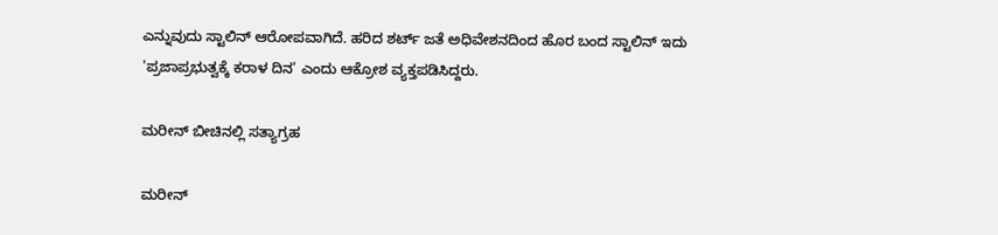ಎನ್ನುವುದು ಸ್ಟಾಲಿನ್ ಆರೋಪವಾಗಿದೆ. ಹರಿದ ಶರ್ಟ್ ಜತೆ ಅಧಿವೇಶನದಿಂದ ಹೊರ ಬಂದ ಸ್ಟಾಲಿನ್ ಇದು 'ಪ್ರಜಾಪ್ರಭುತ್ವಕ್ಕೆ ಕರಾಳ ದಿನ' ಎಂದು ಆಕ್ರೋಶ ವ್ಯಕ್ತಪಡಿಸಿದ್ದರು.

ಮರೀನ್ ಬೀಚಿನಲ್ಲಿ ಸತ್ಯಾಗ್ರಹ

ಮರೀನ್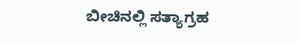ಬೀಚಿನಲ್ಲಿ ಸತ್ಯಾಗ್ರಹ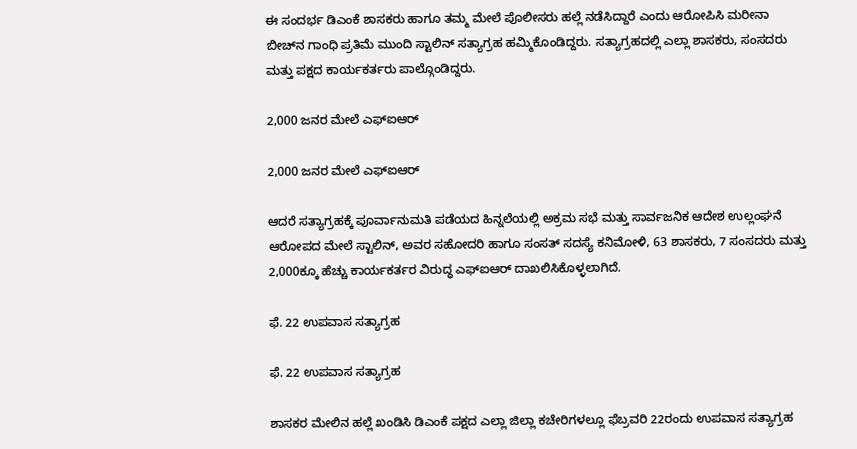ಈ ಸಂದರ್ಭ ಡಿಎಂಕೆ ಶಾಸಕರು ಹಾಗೂ ತಮ್ಮ ಮೇಲೆ ಪೊಲೀಸರು ಹಲ್ಲೆ ನಡೆಸಿದ್ದಾರೆ ಎಂದು ಆರೋಪಿಸಿ ಮರೀನಾ ಬೀಚ್‍ನ ಗಾಂಧಿ ಪ್ರತಿಮೆ ಮುಂದಿ ಸ್ಟಾಲಿನ್ ಸತ್ಯಾಗ್ರಹ ಹಮ್ಮಿಕೊಂಡಿದ್ದರು. ಸತ್ಯಾಗ್ರಹದಲ್ಲಿ ಎಲ್ಲಾ ಶಾಸಕರು, ಸಂಸದರು ಮತ್ತು ಪಕ್ಷದ ಕಾರ್ಯಕರ್ತರು ಪಾಲ್ಗೊಂಡಿದ್ದರು.

2,000 ಜನರ ಮೇಲೆ ಎಫ್ಐಆರ್

2,000 ಜನರ ಮೇಲೆ ಎಫ್ಐಆರ್

ಆದರೆ ಸತ್ಯಾಗ್ರಹಕ್ಕೆ ಪೂರ್ವಾನುಮತಿ ಪಡೆಯದ ಹಿನ್ನಲೆಯಲ್ಲಿ ಅಕ್ರಮ ಸಭೆ ಮತ್ತು ಸಾರ್ವಜನಿಕ ಆದೇಶ ಉಲ್ಲಂಘನೆ ಆರೋಪದ ಮೇಲೆ ಸ್ಟಾಲಿನ್, ಅವರ ಸಹೋದರಿ ಹಾಗೂ ಸಂಸತ್ ಸದಸ್ಯೆ ಕನಿಮೋಳಿ, 63 ಶಾಸಕರು, 7 ಸಂಸದರು ಮತ್ತು 2,000ಕ್ಕೂ ಹೆಚ್ಚು ಕಾರ್ಯಕರ್ತರ ವಿರುದ್ಧ ಎಫ್‍ಐಆರ್ ದಾಖಲಿಸಿಕೊಳ್ಳಲಾಗಿದೆ.

ಫೆ. 22 ಉಪವಾಸ ಸತ್ಯಾಗ್ರಹ

ಫೆ. 22 ಉಪವಾಸ ಸತ್ಯಾಗ್ರಹ

ಶಾಸಕರ ಮೇಲಿನ ಹಲ್ಲೆ ಖಂಡಿಸಿ ಡಿಎಂಕೆ ಪಕ್ಷದ ಎಲ್ಲಾ ಜಿಲ್ಲಾ ಕಚೇರಿಗಳಲ್ಲೂ ಫೆಬ್ರವರಿ 22ರಂದು ಉಪವಾಸ ಸತ್ಯಾಗ್ರಹ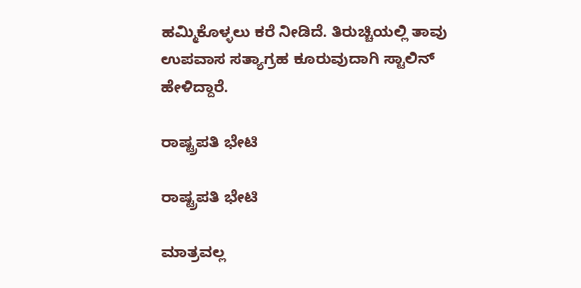ಹಮ್ಮಿಕೊಳ್ಳಲು ಕರೆ ನೀಡಿದೆ. ತಿರುಚ್ಚಿಯಲ್ಲಿ ತಾವು ಉಪವಾಸ ಸತ್ಯಾಗ್ರಹ ಕೂರುವುದಾಗಿ ಸ್ಟಾಲಿನ್ ಹೇಳಿದ್ದಾರೆ.

ರಾಷ್ಟ್ರಪತಿ ಭೇಟಿ

ರಾಷ್ಟ್ರಪತಿ ಭೇಟಿ

ಮಾತ್ರವಲ್ಲ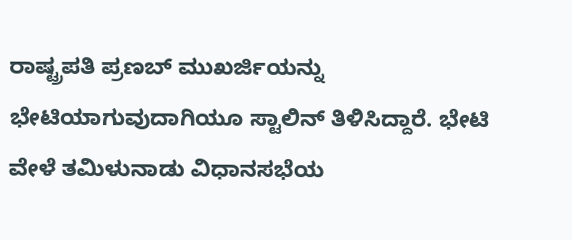ರಾಷ್ಟ್ರಪತಿ ಪ್ರಣಬ್ ಮುಖರ್ಜಿಯನ್ನು ಭೇಟಿಯಾಗುವುದಾಗಿಯೂ ಸ್ಟಾಲಿನ್ ತಿಳಿಸಿದ್ದಾರೆ. ಭೇಟಿ ವೇಳೆ ತಮಿಳುನಾಡು ವಿಧಾನಸಭೆಯ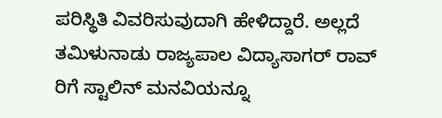ಪರಿಸ್ಥಿತಿ ವಿವರಿಸುವುದಾಗಿ ಹೇಳಿದ್ದಾರೆ. ಅಲ್ಲದೆ ತಮಿಳುನಾಡು ರಾಜ್ಯಪಾಲ ವಿದ್ಯಾಸಾಗರ್ ರಾವ್ ರಿಗೆ ಸ್ಟಾಲಿನ್ ಮನವಿಯನ್ನೂ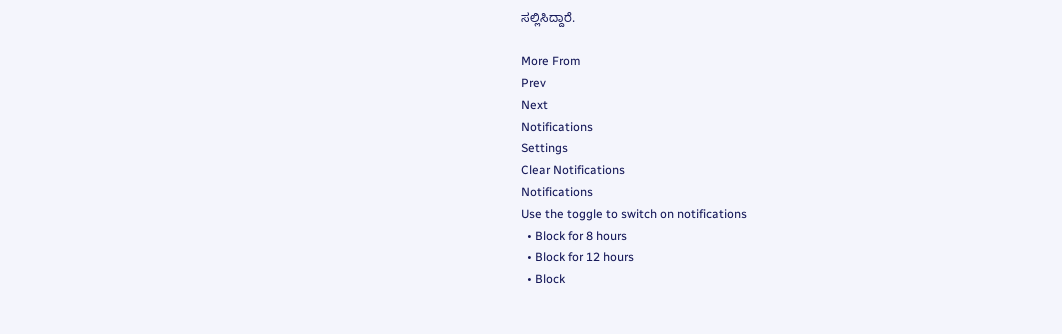ಸಲ್ಲಿಸಿದ್ದಾರೆ.

More From
Prev
Next
Notifications
Settings
Clear Notifications
Notifications
Use the toggle to switch on notifications
  • Block for 8 hours
  • Block for 12 hours
  • Block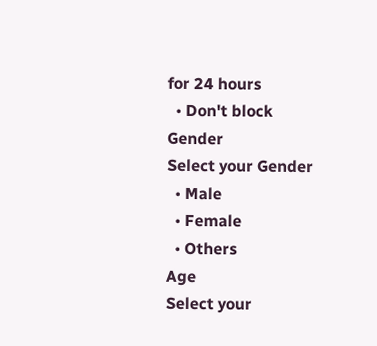for 24 hours
  • Don't block
Gender
Select your Gender
  • Male
  • Female
  • Others
Age
Select your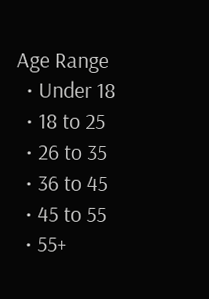Age Range
  • Under 18
  • 18 to 25
  • 26 to 35
  • 36 to 45
  • 45 to 55
  • 55+